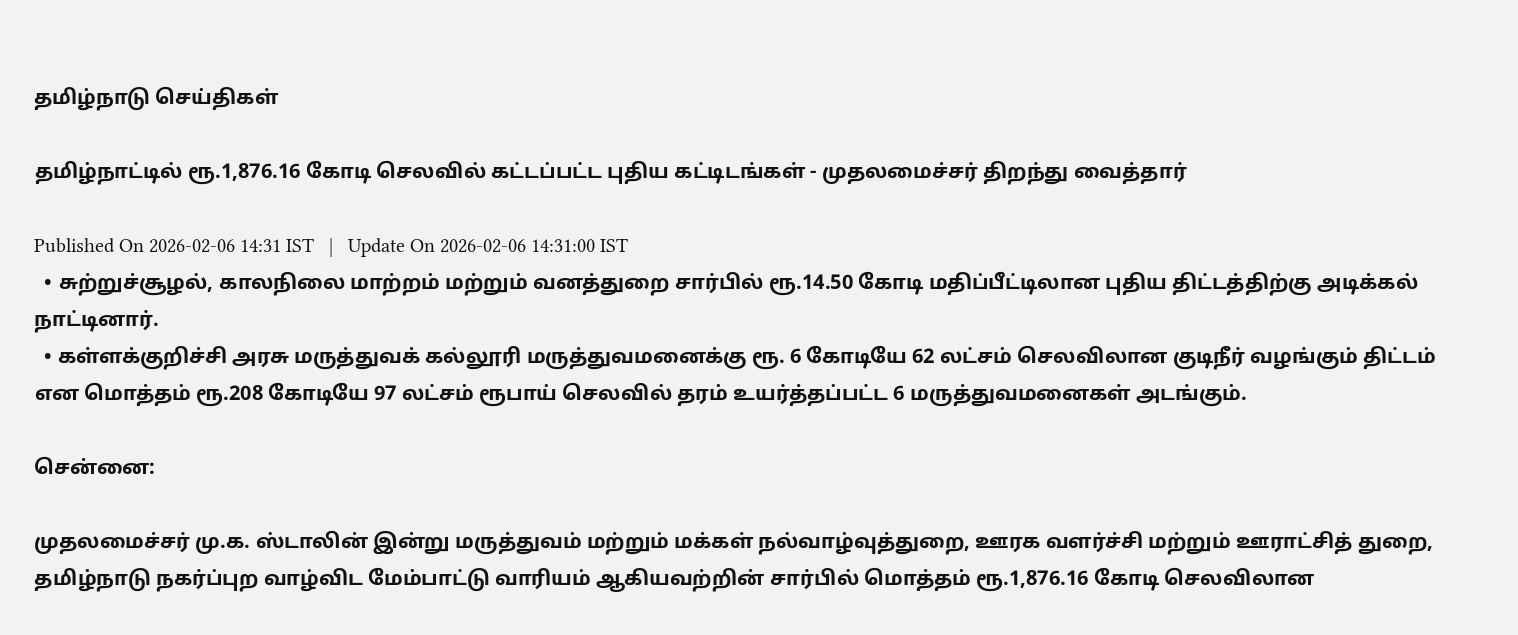தமிழ்நாடு செய்திகள்

தமிழ்நாட்டில் ரூ.1,876.16 கோடி செலவில் கட்டப்பட்ட புதிய கட்டிடங்கள் - முதலமைச்சர் திறந்து வைத்தார்

Published On 2026-02-06 14:31 IST   |   Update On 2026-02-06 14:31:00 IST
  • சுற்றுச்சூழல், காலநிலை மாற்றம் மற்றும் வனத்துறை சார்பில் ரூ.14.50 கோடி மதிப்பீட்டிலான புதிய திட்டத்திற்கு அடிக்கல் நாட்டினார்.
  • கள்ளக்குறிச்சி அரசு மருத்துவக் கல்லூரி மருத்துவமனைக்கு ரூ. 6 கோடியே 62 லட்சம் செலவிலான குடிநீர் வழங்கும் திட்டம் என மொத்தம் ரூ.208 கோடியே 97 லட்சம் ரூபாய் செலவில் தரம் உயர்த்தப்பட்ட 6 மருத்துவமனைகள் அடங்கும்.

சென்னை:

முதலமைச்சர் மு.க. ஸ்டாலின் இன்று மருத்துவம் மற்றும் மக்கள் நல்வாழ்வுத்துறை, ஊரக வளர்ச்சி மற்றும் ஊராட்சித் துறை, தமிழ்நாடு நகர்ப்புற வாழ்விட மேம்பாட்டு வாரியம் ஆகியவற்றின் சார்பில் மொத்தம் ரூ.1,876.16 கோடி செலவிலான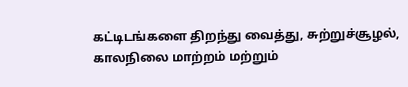கட்டிடங்களை திறந்து வைத்து, சுற்றுச்சூழல், காலநிலை மாற்றம் மற்றும்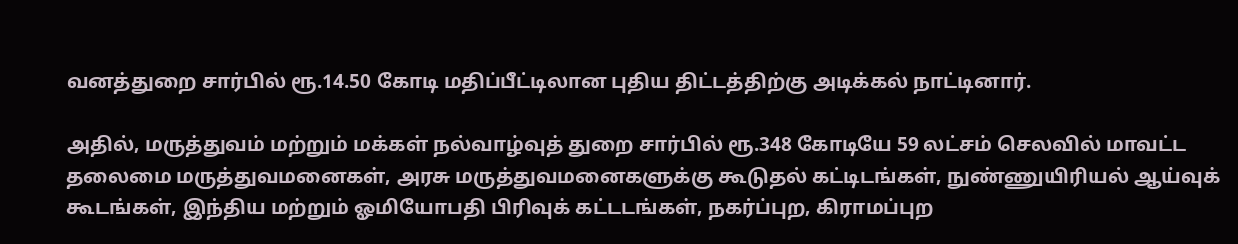வனத்துறை சார்பில் ரூ.14.50 கோடி மதிப்பீட்டிலான புதிய திட்டத்திற்கு அடிக்கல் நாட்டினார்.

அதில், மருத்துவம் மற்றும் மக்கள் நல்வாழ்வுத் துறை சார்பில் ரூ.348 கோடியே 59 லட்சம் செலவில் மாவட்ட தலைமை மருத்துவமனைகள், அரசு மருத்துவமனைகளுக்கு கூடுதல் கட்டிடங்கள், நுண்ணுயிரியல் ஆய்வுக் கூடங்கள், இந்திய மற்றும் ஓமியோபதி பிரிவுக் கட்டடங்கள், நகர்ப்புற, கிராமப்புற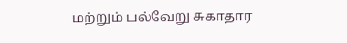மற்றும் பல்வேறு சுகாதார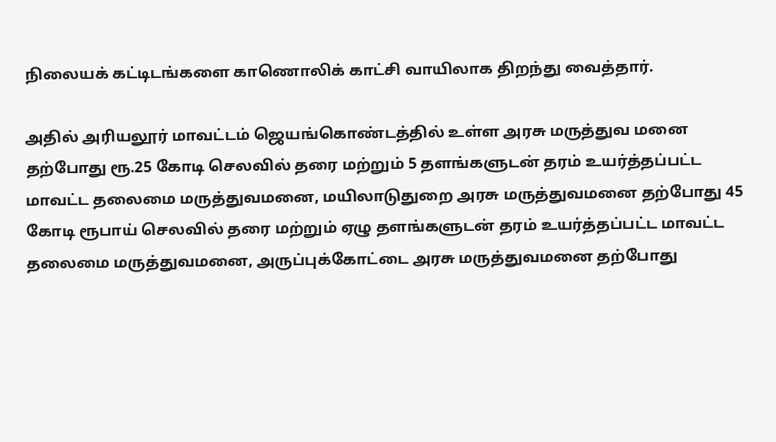நிலையக் கட்டிடங்களை காணொலிக் காட்சி வாயிலாக திறந்து வைத்தார்.

அதில் அரியலூர் மாவட்டம் ஜெயங்கொண்டத்தில் உள்ள அரசு மருத்துவ மனை தற்போது ரூ.25 கோடி செலவில் தரை மற்றும் 5 தளங்களுடன் தரம் உயர்த்தப்பட்ட மாவட்ட தலைமை மருத்துவமனை, மயிலாடுதுறை அரசு மருத்துவமனை தற்போது 45 கோடி ரூபாய் செலவில் தரை மற்றும் ஏழு தளங்களுடன் தரம் உயர்த்தப்பட்ட மாவட்ட தலைமை மருத்துவமனை, அருப்புக்கோட்டை அரசு மருத்துவமனை தற்போது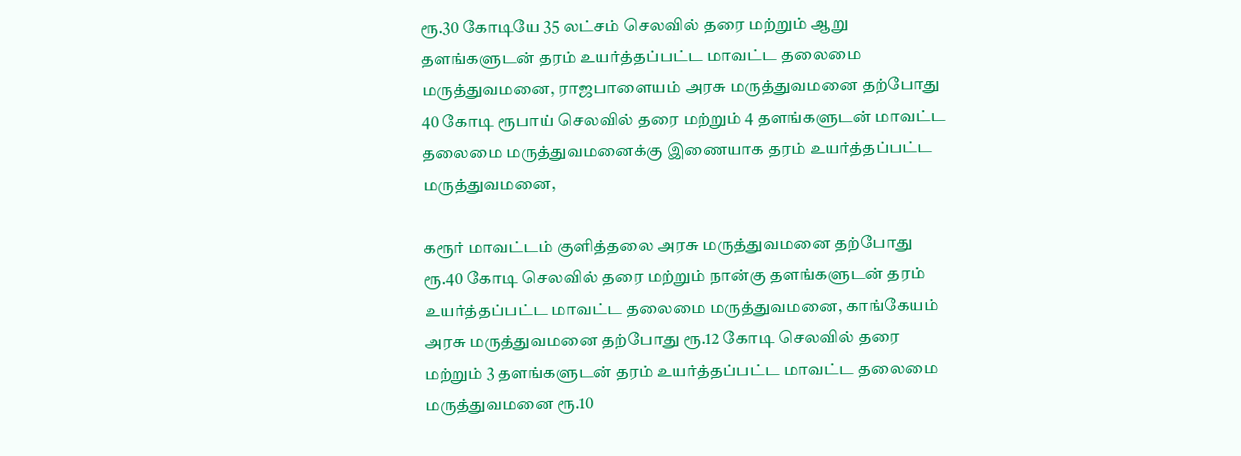ரூ.30 கோடியே 35 லட்சம் செலவில் தரை மற்றும் ஆறு தளங்களுடன் தரம் உயர்த்தப்பட்ட மாவட்ட தலைமை மருத்துவமனை, ராஜபாளையம் அரசு மருத்துவமனை தற்போது 40 கோடி ரூபாய் செலவில் தரை மற்றும் 4 தளங்களுடன் மாவட்ட தலைமை மருத்துவமனைக்கு இணையாக தரம் உயர்த்தப்பட்ட மருத்துவமனை,

கரூர் மாவட்டம் குளித்தலை அரசு மருத்துவமனை தற்போது ரூ.40 கோடி செலவில் தரை மற்றும் நான்கு தளங்களுடன் தரம் உயர்த்தப்பட்ட மாவட்ட தலைமை மருத்துவமனை, காங்கேயம் அரசு மருத்துவமனை தற்போது ரூ.12 கோடி செலவில் தரை மற்றும் 3 தளங்களுடன் தரம் உயர்த்தப்பட்ட மாவட்ட தலைமை மருத்துவமனை ரூ.10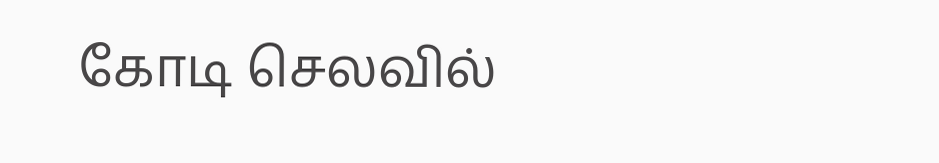கோடி செலவில்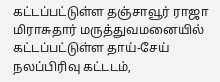கட்டப்பட்டுள்ள தஞ்சாவூர் ராஜா மிராசுதார் மருத்துவமனையில் கட்டப்பட்டுள்ள தாய்-சேய் நலப்பிரிவு கட்டடம்,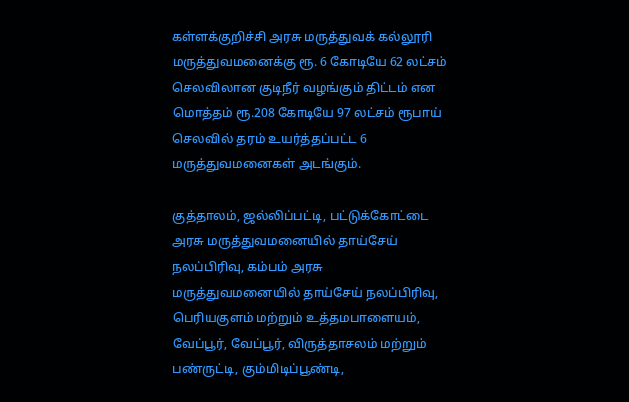கள்ளக்குறிச்சி அரசு மருத்துவக் கல்லூரி மருத்துவமனைக்கு ரூ. 6 கோடியே 62 லட்சம் செலவிலான குடிநீர் வழங்கும் திட்டம் என மொத்தம் ரூ.208 கோடியே 97 லட்சம் ரூபாய் செலவில் தரம் உயர்த்தப்பட்ட 6 மருத்துவமனைகள் அடங்கும்.

குத்தாலம், ஜல்லிப்பட்டி, பட்டுக்கோட்டை அரசு மருத்துவமனையில் தாய்சேய் நலப்பிரிவு, கம்பம் அரசு மருத்துவமனையில் தாய்சேய் நலப்பிரிவு, பெரியகுளம் மற்றும் உத்தமபாளையம், வேப்பூர், வேப்பூர், விருத்தாசலம் மற்றும் பண்ருட்டி, கும்மிடிப்பூண்டி,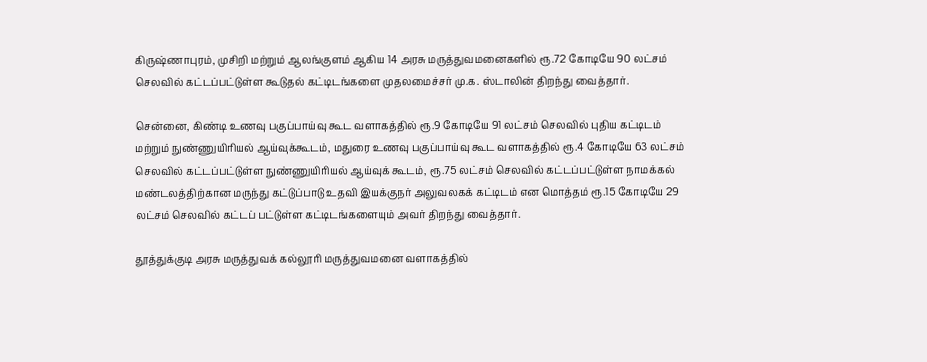கிருஷ்ணாபுரம், முசிறி மற்றும் ஆலங்குளம் ஆகிய 14 அரசு மருத்துவமனைகளில் ரூ.72 கோடியே 90 லட்சம் செலவில் கட்டப்பட்டுள்ள கூடுதல் கட்டிடங்களை முதலமைச்சர் மு.க. ஸ்டாலின் திறந்து வைத்தார்.

சென்னை, கிண்டி உணவு பகுப்பாய்வு கூட வளாகத்தில் ரூ.9 கோடியே 91 லட்சம் செலவில் புதிய கட்டிடம் மற்றும் நுண்ணுயிரியல் ஆய்வுக்கூடம், மதுரை உணவு பகுப்பாய்வு கூட வளாகத்தில் ரூ.4 கோடியே 63 லட்சம் செலவில் கட்டப்பட்டுள்ள நுண்ணுயிரியல் ஆய்வுக் கூடம், ரூ.75 லட்சம் செலவில் கட்டப்பட்டுள்ள நாமக்கல் மண்டலத்திற்கான மருந்து கட்டுப்பாடு உதவி இயக்குநர் அலுவலகக் கட்டிடம் என மொத்தம் ரூ.15 கோடியே 29 லட்சம் செலவில் கட்டப் பட்டுள்ள கட்டிடங்களையும் அவர் திறந்து வைத்தார்.

தூத்துக்குடி அரசு மருத்துவக் கல்லூரி மருத்துவமனை வளாகத்தில்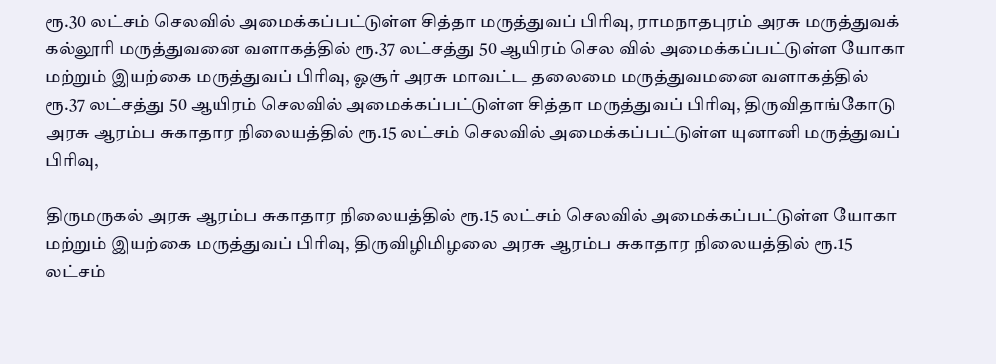ரூ.30 லட்சம் செலவில் அமைக்கப்பட்டுள்ள சித்தா மருத்துவப் பிரிவு, ராமநாதபுரம் அரசு மருத்துவக் கல்லூரி மருத்துவனை வளாகத்தில் ரூ.37 லட்சத்து 50 ஆயிரம் செல வில் அமைக்கப்பட்டுள்ள யோகா மற்றும் இயற்கை மருத்துவப் பிரிவு, ஓசூர் அரசு மாவட்ட தலைமை மருத்துவமனை வளாகத்தில் ரூ.37 லட்சத்து 50 ஆயிரம் செலவில் அமைக்கப்பட்டுள்ள சித்தா மருத்துவப் பிரிவு, திருவிதாங்கோடு அரசு ஆரம்ப சுகாதார நிலையத்தில் ரூ.15 லட்சம் செலவில் அமைக்கப்பட்டுள்ள யுனானி மருத்துவப் பிரிவு,

திருமருகல் அரசு ஆரம்ப சுகாதார நிலையத்தில் ரூ.15 லட்சம் செலவில் அமைக்கப்பட்டுள்ள யோகா மற்றும் இயற்கை மருத்துவப் பிரிவு, திருவிழிமிழலை அரசு ஆரம்ப சுகாதார நிலையத்தில் ரூ.15 லட்சம்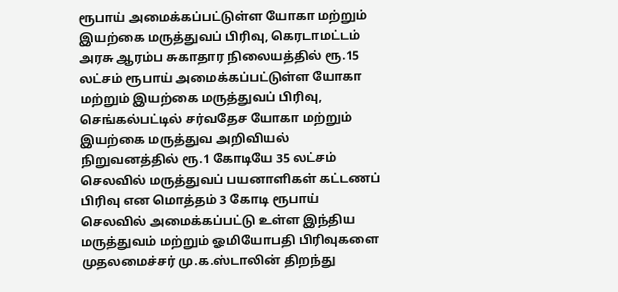ரூபாய் அமைக்கப்பட்டுள்ள யோகா மற்றும் இயற்கை மருத்துவப் பிரிவு, கெரடாமட்டம் அரசு ஆரம்ப சுகாதார நிலையத்தில் ரூ.15 லட்சம் ரூபாய் அமைக்கப்பட்டுள்ள யோகா மற்றும் இயற்கை மருத்துவப் பிரிவு, செங்கல்பட்டில் சர்வதேச யோகா மற்றும் இயற்கை மருத்துவ அறிவியல் நிறுவனத்தில் ரூ.1 கோடியே 35 லட்சம் செலவில் மருத்துவப் பயனாளிகள் கட்டணப் பிரிவு என மொத்தம் 3 கோடி ரூபாய் செலவில் அமைக்கப்பட்டு உள்ள இந்திய மருத்துவம் மற்றும் ஓமியோபதி பிரிவுகளை முதலமைச்சர் மு.க.ஸ்டாலின் திறந்து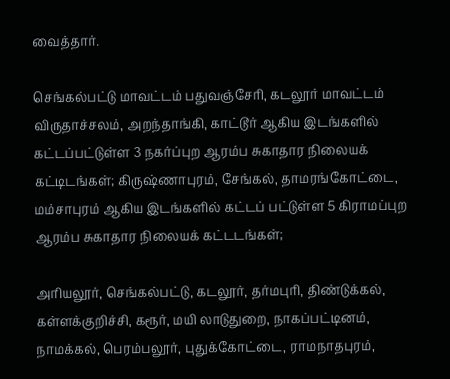வைத்தார்.

செங்கல்பட்டு மாவட்டம் பதுவஞ்சேரி, கடலூர் மாவட்டம் விருதாச்சலம், அறந்தாங்கி, காட்டூர் ஆகிய இடங்களில் கட்டப்பட்டுள்ள 3 நகர்ப்புற ஆரம்ப சுகாதார நிலையக் கட்டிடங்கள்; கிருஷ்ணாபுரம், சேங்கல், தாமரங்கோட்டை, மம்சாபுரம் ஆகிய இடங்களில் கட்டப் பட்டுள்ள 5 கிராமப்புற ஆரம்ப சுகாதார நிலையக் கட்டடங்கள்;

அரியலூர், செங்கல்பட்டு, கடலூர், தர்மபுரி, திண்டுக்கல், கள்ளக்குறிச்சி, கரூர், மயி லாடுதுறை, நாகப்பட்டினம், நாமக்கல், பெரம்பலூர், புதுக்கோட்டை, ராமநாதபுரம்,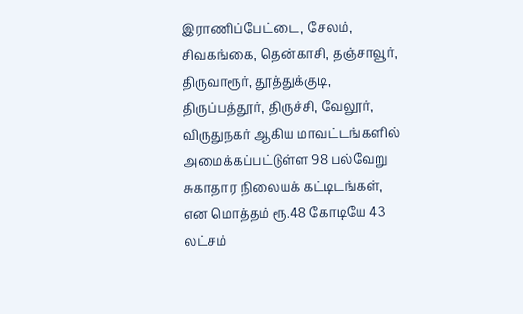இராணிப்பேட்டை, சேலம், சிவகங்கை, தென்காசி, தஞ்சாவூர், திருவாரூர், தூத்துக்குடி, திருப்பத்தூர், திருச்சி, வேலூர், விருதுநகர் ஆகிய மாவட்டங்களில் அமைக்கப்பட்டுள்ள 98 பல்வேறு சுகாதார நிலையக் கட்டிடங்கள், என மொத்தம் ரூ.48 கோடியே 43 லட்சம்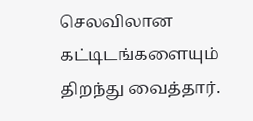செலவிலான கட்டிடங்களையும் திறந்து வைத்தார்.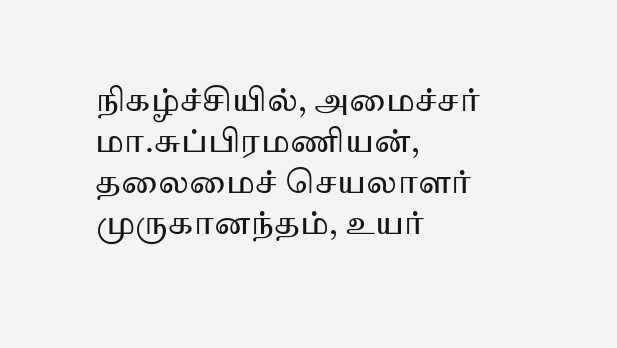நிகழ்ச்சியில், அமைச்சர் மா.சுப்பிரமணியன், தலைமைச் செயலாளர் முருகானந்தம், உயர்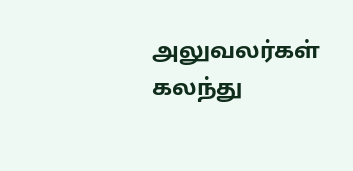அலுவலர்கள் கலந்து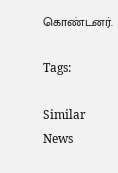கொண்டனர்.

Tags:

Similar News